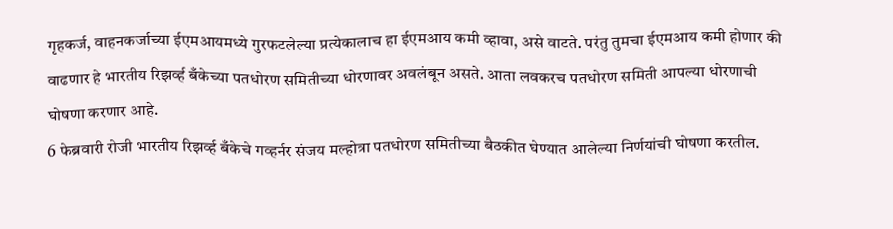गृहकर्ज, वाहनकर्जाच्या ईएमआयमध्ये गुरफटलेल्या प्रत्येकालाच हा ईएमआय कमी व्हावा, असे वाटते. परंतु तुमचा ईएमआय कमी होणार की वाढणार हे भारतीय रिझर्व्ह बँकेच्या पतधोरण समितीच्या धोरणावर अवलंबून असते. आता लवकरच पतधोरण समिती आपल्या धोरणाची घोषणा करणार आहे.
6 फेब्रवारी रोजी भारतीय रिझर्व्ह बँकेचे गव्हर्नर संजय मल्होत्रा पतधोरण समितीच्या बैठकीत घेण्यात आलेल्या निर्णयांची घोषणा करतील.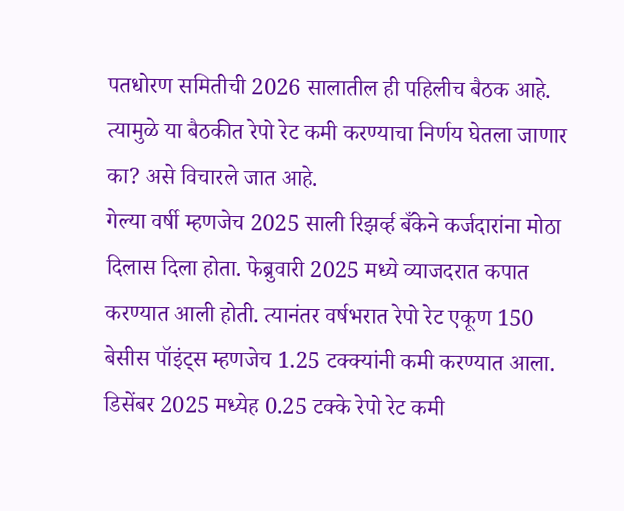पतधोरण समितीची 2026 सालातील ही पहिलीच बैठक आहे. त्यामुळे या बैठकीत रेपो रेट कमी करण्याचा निर्णय घेतला जाणार का? असे विचारले जात आहे.
गेल्या वर्षी म्हणजेच 2025 साली रिझर्व्ह बँकेने कर्जदारांना मोठा दिलास दिला होता. फेब्रुवारी 2025 मध्ये व्याजदरात कपात करण्यात आली होती. त्यानंतर वर्षभरात रेपो रेट एकूण 150 बेसीस पॉइंट्स म्हणजेच 1.25 टक्क्यांनी कमी करण्यात आला. डिसेंबर 2025 मध्येह 0.25 टक्के रेपो रेट कमी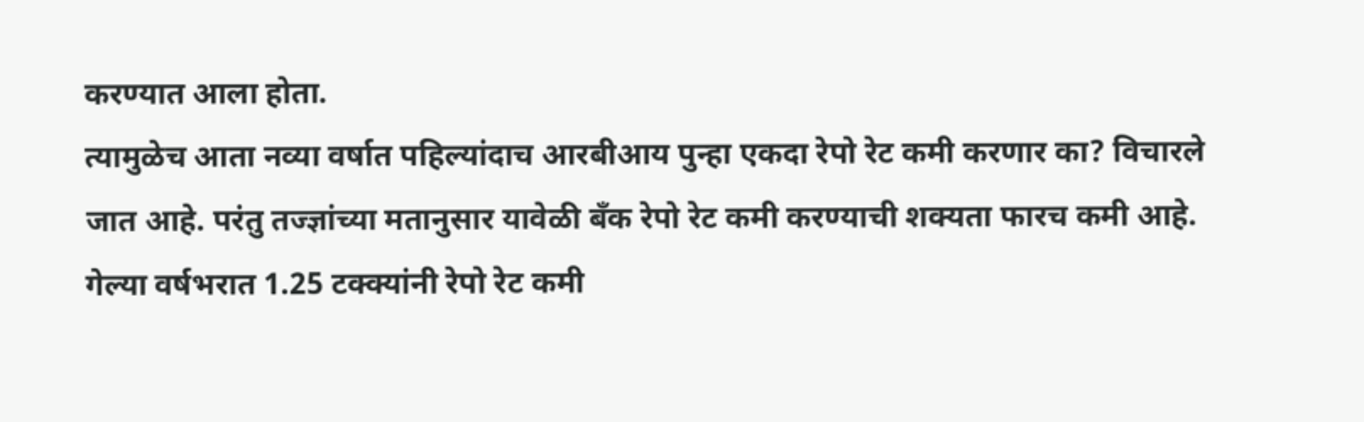करण्यात आला होता.
त्यामुळेच आता नव्या वर्षात पहिल्यांदाच आरबीआय पुन्हा एकदा रेपो रेट कमी करणार का? विचारले जात आहे. परंतु तज्ज्ञांच्या मतानुसार यावेळी बँक रेपो रेट कमी करण्याची शक्यता फारच कमी आहे. गेल्या वर्षभरात 1.25 टक्क्यांनी रेपो रेट कमी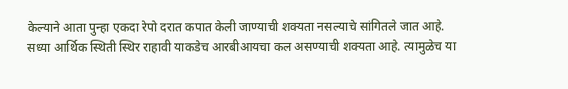केल्याने आता पुन्हा एकदा रेपो दरात कपात केली जाण्याची शक्यता नसल्याचे सांगितले जात आहे.
सध्या आर्थिक स्थिती स्थिर राहावी याकडेच आरबीआयचा कल असण्याची शक्यता आहे. त्यामुळेच या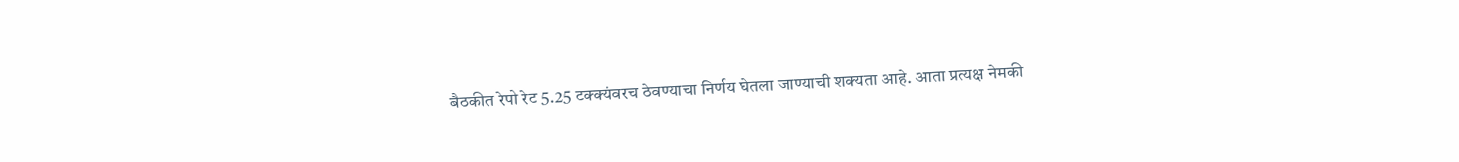बैठकीत रेपो रेट 5.25 टक्क्यंवरच ठेवण्याचा निर्णय घेतला जाण्याची शक्यता आहे. आता प्रत्यक्ष नेमकी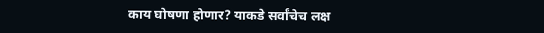काय घोषणा होणार? याकडे सर्वांचेच लक्ष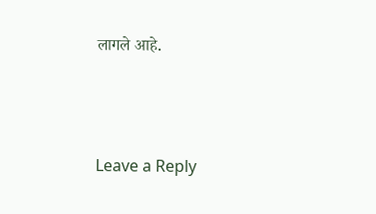लागले आहे.




Leave a Reply